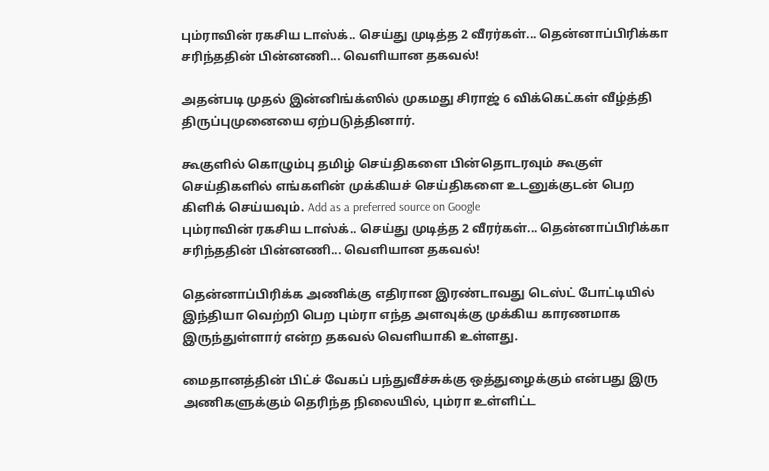பும்ராவின் ரகசிய டாஸ்க்.. செய்து முடித்த 2 வீரர்கள்... தென்னாப்பிரிக்கா சரிந்ததின் பின்னணி... வெளியான தகவல்!

அதன்படி முதல் இன்னிங்க்ஸில் முகமது சிராஜ் 6 விக்கெட்கள் வீழ்த்தி திருப்புமுனையை ஏற்படுத்தினார்.

கூகுளில் கொழும்பு தமிழ் செய்திகளை பின்தொடரவும் கூகுள் செய்திகளில் எங்களின் முக்கியச் செய்திகளை உடனுக்குடன் பெற கிளிக் செய்யவும். Add as a preferred source on Google
பும்ராவின் ரகசிய டாஸ்க்.. செய்து முடித்த 2 வீரர்கள்... தென்னாப்பிரிக்கா சரிந்ததின் பின்னணி... வெளியான தகவல்!

தென்னாப்பிரிக்க அணிக்கு எதிரான இரண்டாவது டெஸ்ட் போட்டியில் இந்தியா வெற்றி பெற பும்ரா எந்த அளவுக்கு முக்கிய காரணமாக இருந்துள்ளார் என்ற தகவல் வெளியாகி உள்ளது.

மைதானத்தின் பிட்ச் வேகப் பந்துவீச்சுக்கு ஒத்துழைக்கும் என்பது இரு அணிகளுக்கும் தெரிந்த நிலையில், பும்ரா உள்ளிட்ட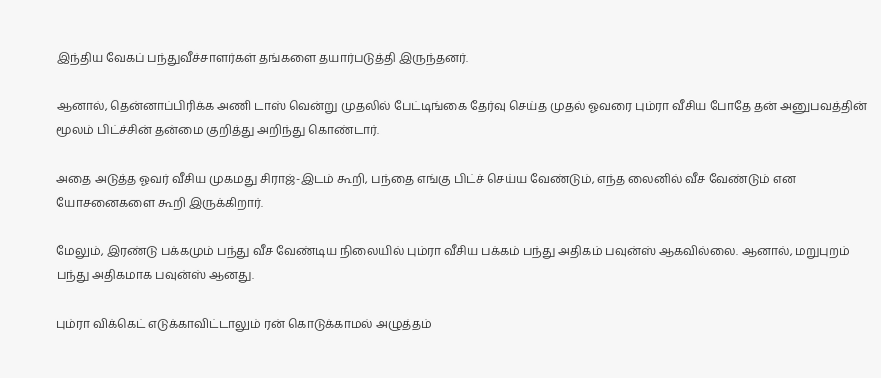இந்திய வேகப் பந்துவீச்சாளர்கள் தங்களை தயார்படுத்தி இருந்தனர்.

ஆனால், தென்னாப்பிரிக்க அணி டாஸ் வென்று முதலில் பேட்டிங்கை தேர்வு செய்த முதல் ஓவரை பும்ரா வீசிய போதே தன் அனுபவத்தின் மூலம் பிட்ச்சின் தன்மை குறித்து அறிந்து கொண்டார்.

அதை அடுத்த ஓவர் வீசிய முகமது சிராஜ்-இடம் கூறி, பந்தை எங்கு பிட்ச் செய்ய வேண்டும், எந்த லைனில் வீச வேண்டும் என யோசனைகளை கூறி இருக்கிறார்.

மேலும், இரண்டு பக்கமும் பந்து வீச வேண்டிய நிலையில் பும்ரா வீசிய பக்கம் பந்து அதிகம் பவுன்ஸ் ஆகவில்லை. ஆனால், மறுபுறம் பந்து அதிகமாக பவுன்ஸ் ஆனது.

பும்ரா விக்கெட் எடுக்காவிட்டாலும் ரன் கொடுக்காமல் அழுத்தம்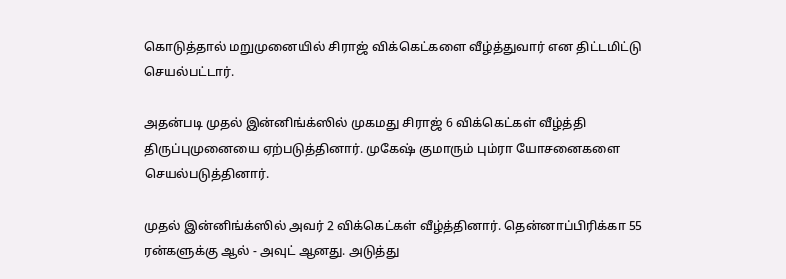கொடுத்தால் மறுமுனையில் சிராஜ் விக்கெட்களை வீழ்த்துவார் என திட்டமிட்டு செயல்பட்டார்.

அதன்படி முதல் இன்னிங்க்ஸில் முகமது சிராஜ் 6 விக்கெட்கள் வீழ்த்தி திருப்புமுனையை ஏற்படுத்தினார். முகேஷ் குமாரும் பும்ரா யோசனைகளை செயல்படுத்தினார்.

முதல் இன்னிங்க்ஸில் அவர் 2 விக்கெட்கள் வீழ்த்தினார். தென்னாப்பிரிக்கா 55 ரன்களுக்கு ஆல் - அவுட் ஆனது. அடுத்து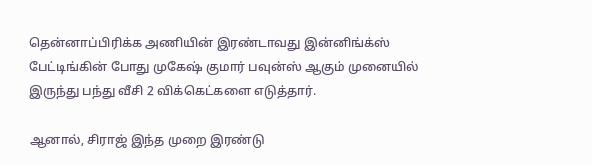தென்னாப்பிரிக்க அணியின் இரண்டாவது இன்னிங்க்ஸ் பேட்டிங்கின் போது முகேஷ் குமார் பவுன்ஸ் ஆகும் முனையில் இருந்து பந்து வீசி 2 விக்கெட்களை எடுத்தார்.

ஆனால், சிராஜ் இந்த முறை இரண்டு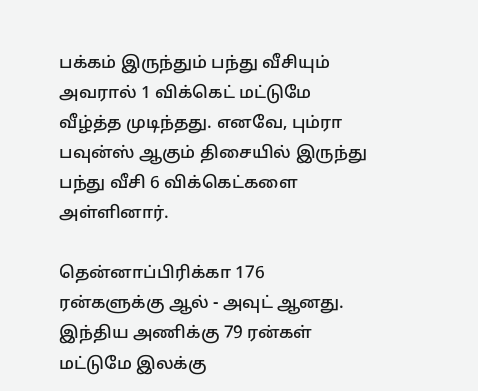பக்கம் இருந்தும் பந்து வீசியும் அவரால் 1 விக்கெட் மட்டுமே வீழ்த்த முடிந்தது. எனவே, பும்ரா பவுன்ஸ் ஆகும் திசையில் இருந்து பந்து வீசி 6 விக்கெட்களை அள்ளினார்.

தென்னாப்பிரிக்கா 176 ரன்களுக்கு ஆல் - அவுட் ஆனது. இந்திய அணிக்கு 79 ரன்கள் மட்டுமே இலக்கு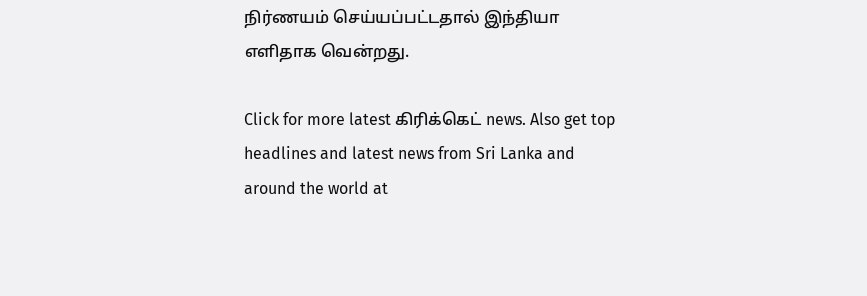நிர்ணயம் செய்யப்பட்டதால் இந்தியா எளிதாக வென்றது.

Click for more latest கிரிக்கெட் news. Also get top headlines and latest news from Sri Lanka and around the world at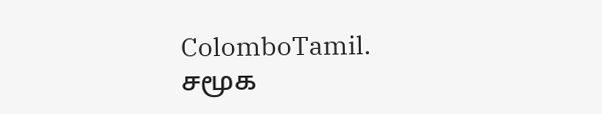ColomboTamil.
சமூக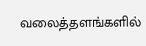வலைத்தளங்களில்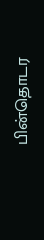பின்தொடர